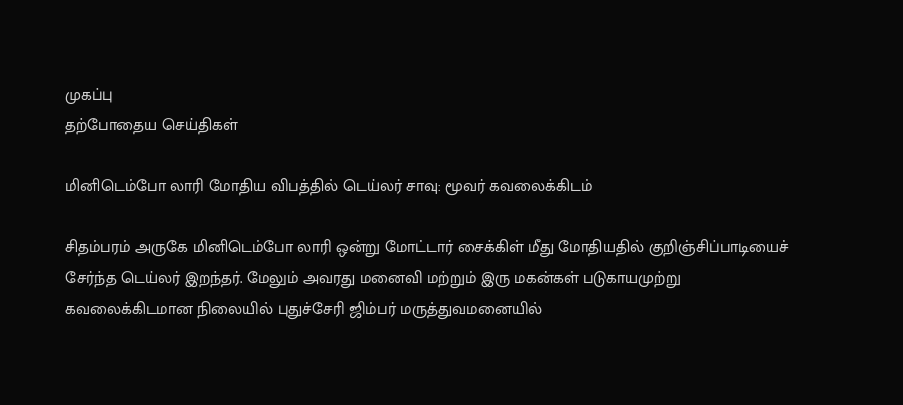முகப்பு
தற்போதைய செய்திகள்

மினிடெம்போ லாரி மோதிய விபத்தில் டெய்லர் சாவு: மூவர் கவலைக்கிடம்

சிதம்பரம் அருகே மினிடெம்போ லாரி ஒன்று மோட்டார் சைக்கிள் மீது மோதியதில் குறிஞ்சிப்பாடியைச் சேர்ந்த டெய்லர் இறந்தர். மேலும் அவரது மனைவி மற்றும் இரு மகன்கள் படுகாயமுற்று கவலைக்கிடமான நிலையில் புதுச்சேரி ஜிம்பர் மருத்துவமனையில்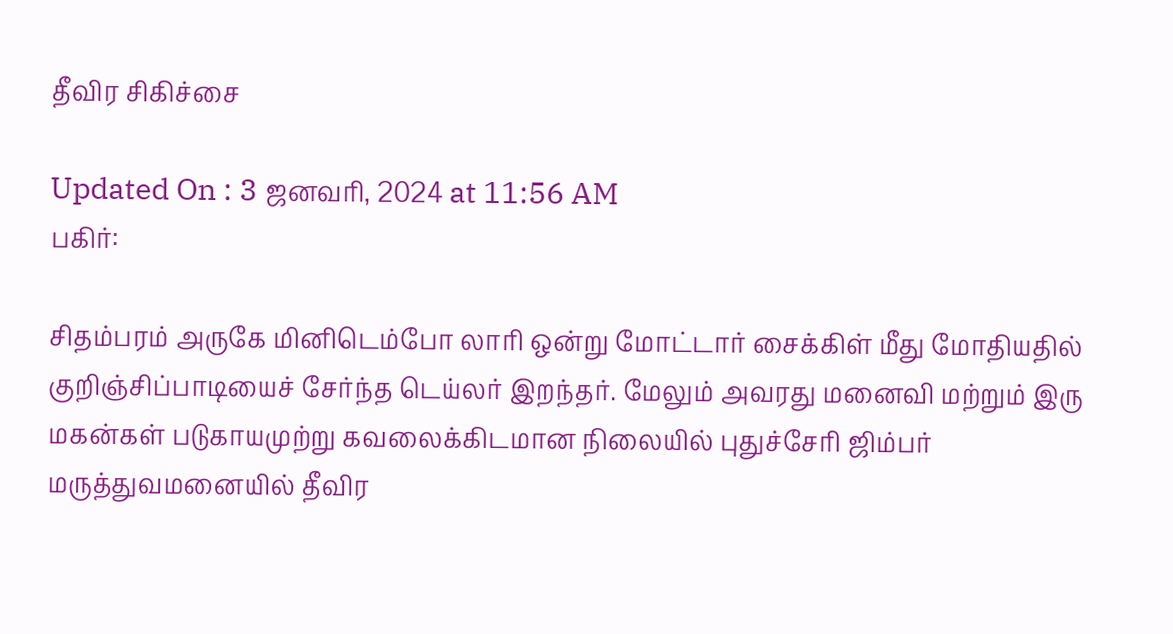தீவிர சிகிச்சை

Updated On : 3 ஜனவரி, 2024 at 11:56 AM
பகிர்:

சிதம்பரம் அருகே மினிடெம்போ லாரி ஒன்று மோட்டார் சைக்கிள் மீது மோதியதில் குறிஞ்சிப்பாடியைச் சேர்ந்த டெய்லர் இறந்தர். மேலும் அவரது மனைவி மற்றும் இரு மகன்கள் படுகாயமுற்று கவலைக்கிடமான நிலையில் புதுச்சேரி ஜிம்பர் மருத்துவமனையில் தீவிர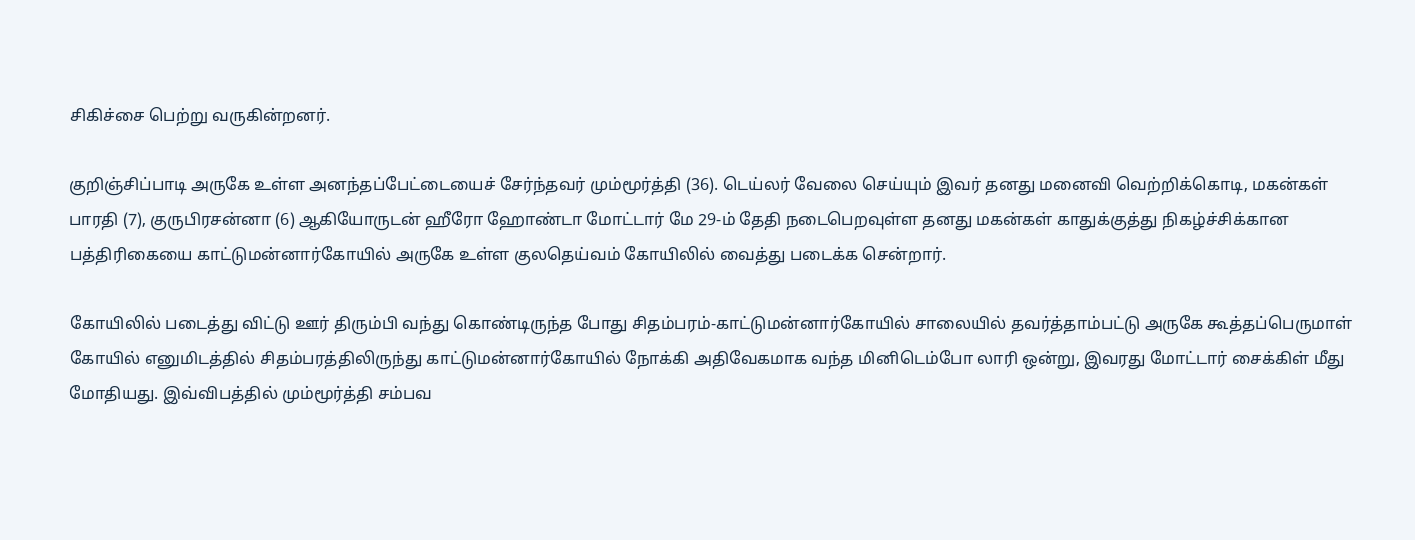சிகிச்சை பெற்று வருகின்றனர்.

குறிஞ்சிப்பாடி அருகே உள்ள அனந்தப்பேட்டையைச் சேர்ந்தவர் மும்மூர்த்தி (36). டெய்லர் வேலை செய்யும் இவர் தனது மனைவி வெற்றிக்கொடி, மகன்கள் பாரதி (7), குருபிரசன்னா (6) ஆகியோருடன் ஹீரோ ஹோண்டா மோட்டார் மே 29-ம் தேதி நடைபெறவுள்ள தனது மகன்கள் காதுக்குத்து நிகழ்ச்சிக்கான பத்திரிகையை காட்டுமன்னார்கோயில் அருகே உள்ள குலதெய்வம் கோயிலில் வைத்து படைக்க சென்றார்.

கோயிலில் படைத்து விட்டு ஊர் திரும்பி வந்து கொண்டிருந்த போது சிதம்பரம்-காட்டுமன்னார்கோயில் சாலையில் தவர்த்தாம்பட்டு அருகே கூத்தப்பெருமாள் கோயில் எனுமிடத்தில் சிதம்பரத்திலிருந்து காட்டுமன்னார்கோயில் நோக்கி அதிவேகமாக வந்த மினிடெம்போ லாரி ஒன்று, இவரது மோட்டார் சைக்கிள் மீது மோதியது. இவ்விபத்தில் மும்மூர்த்தி சம்பவ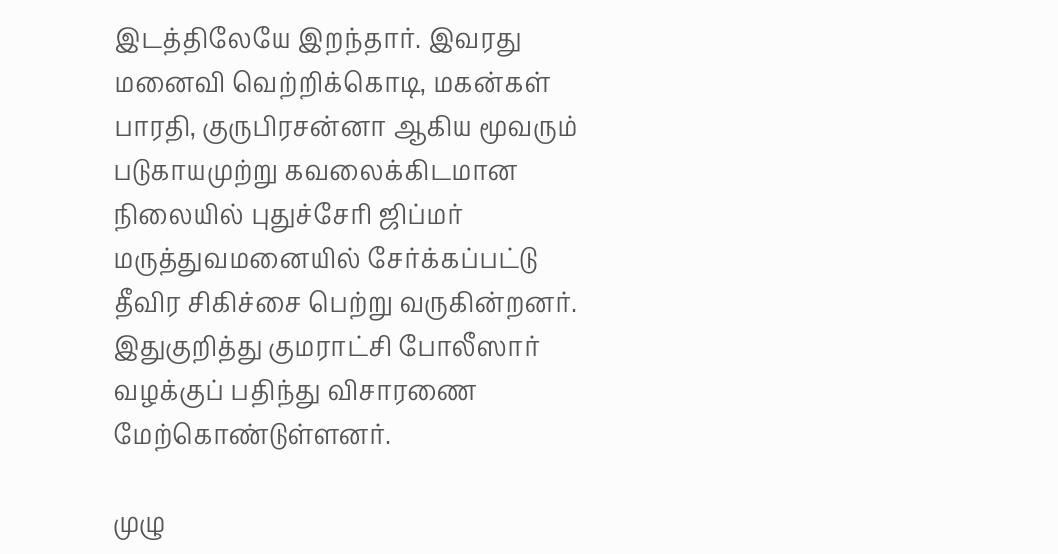இடத்திலேயே இறந்தார். இவரது மனைவி வெற்றிக்கொடி, மகன்கள் பாரதி, குருபிரசன்னா ஆகிய மூவரும் படுகாயமுற்று கவலைக்கிடமான நிலையில் புதுச்சேரி ஜிப்மர் மருத்துவமனையில் சேர்க்கப்பட்டு தீவிர சிகிச்சை பெற்று வருகின்றனர். இதுகுறித்து குமராட்சி போலீஸார் வழக்குப் பதிந்து விசாரணை மேற்கொண்டுள்ளனர்.

முழு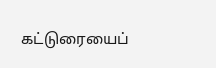கட்டுரையைப்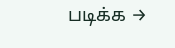படிக்க →